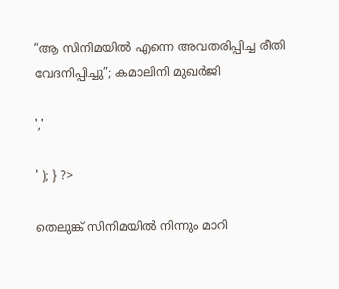“ആ സിനിമയിൽ എന്നെ അവതരിപ്പിച്ച രീതി വേദനിപ്പിച്ചു”; കമാലിനി മുഖർജി

','

' ); } ?>

തെലുങ്ക് സിനിമയിൽ നിന്നും മാറി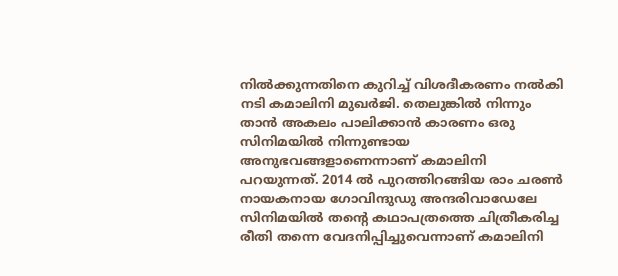നിൽക്കുന്നതിനെ കുറിച്ച് വിശദീകരണം നൽകി നടി കമാലിനി മുഖർജി. തെലുങ്കില്‍ നിന്നും താന്‍ അകലം പാലിക്കാന്‍ കാരണം ഒരു സിനിമയില്‍ നിന്നുണ്ടായ അനുഭവങ്ങളാണെന്നാണ് കമാലിനി പറയുന്നത്. 2014 ല്‍ പുറത്തിറങ്ങിയ രാം ചരണ്‍ നായകനായ ഗോവിന്ദുഡു അന്ദരിവാഡേലേ സിനിമയില്‍ തന്റെ കഥാപത്രത്തെ ചിത്രീകരിച്ച രീതി തന്നെ വേദനിപ്പിച്ചുവെന്നാണ് കമാലിനി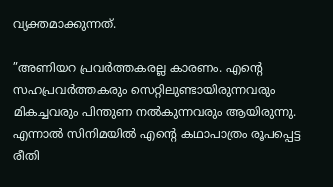വ്യക്തമാക്കുന്നത്.

”അണിയറ പ്രവര്‍ത്തകരല്ല കാരണം. എന്റെ സഹപ്രവര്‍ത്തകരും സെറ്റിലുണ്ടായിരുന്നവരും മികച്ചവരും പിന്തുണ നല്‍കുന്നവരും ആയിരുന്നു. എന്നാല്‍ സിനിമയില്‍ എന്റെ കഥാപാത്രം രൂപപ്പെട്ട രീതി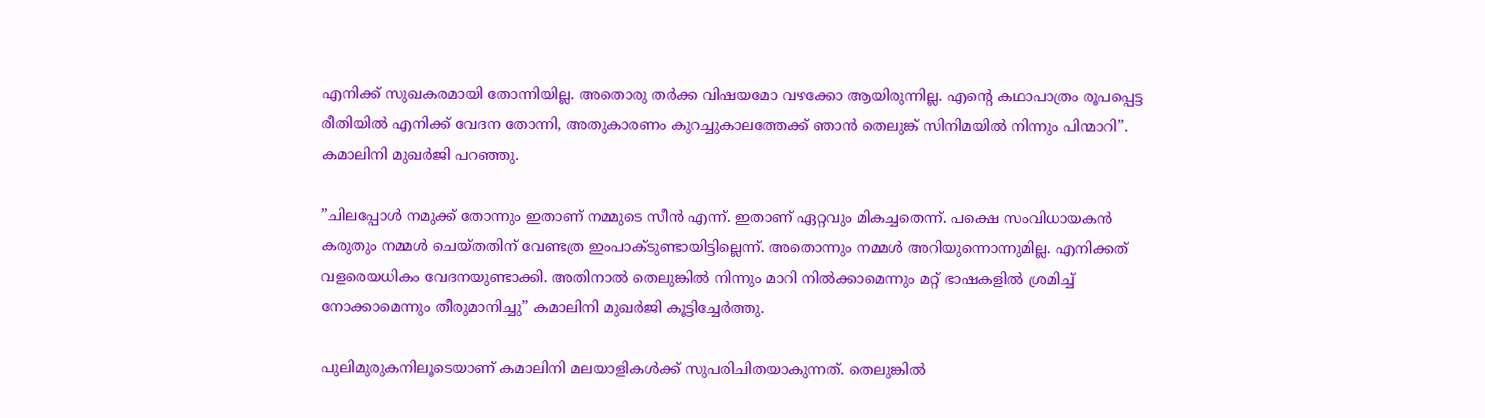എനിക്ക് സുഖകരമായി തോന്നിയില്ല. അതൊരു തര്‍ക്ക വിഷയമോ വഴക്കോ ആയിരുന്നില്ല. എന്റെ കഥാപാത്രം രൂപപ്പെട്ട രീതിയില്‍ എനിക്ക് വേദന തോന്നി, അതുകാരണം കുറച്ചുകാലത്തേക്ക് ഞാന്‍ തെലുങ്ക് സിനിമയില്‍ നിന്നും പിന്മാറി”. കമാലിനി മുഖർജി പറഞ്ഞു.

”ചിലപ്പോള്‍ നമുക്ക് തോന്നും ഇതാണ് നമ്മുടെ സീന്‍ എന്ന്. ഇതാണ് ഏറ്റവും മികച്ചതെന്ന്. പക്ഷെ സംവിധായകന്‍ കരുതും നമ്മള്‍ ചെയ്തതിന് വേണ്ടത്ര ഇംപാക്ടുണ്ടായിട്ടില്ലെന്ന്. അതൊന്നും നമ്മള്‍ അറിയുന്നൊന്നുമില്ല. എനിക്കത് വളരെയധികം വേദനയുണ്ടാക്കി. അതിനാല്‍ തെലുങ്കില്‍ നിന്നും മാറി നില്‍ക്കാമെന്നും മറ്റ് ഭാഷകളില്‍ ശ്രമിച്ച് നോക്കാമെന്നും തീരുമാനിച്ചു” കമാലിനി മുഖർജി കൂട്ടിച്ചേർത്തു.

പുലിമുരുകനിലൂടെയാണ് കമാലിനി മലയാളികള്‍ക്ക് സുപരിചിതയാകുന്നത്. തെലുങ്കില്‍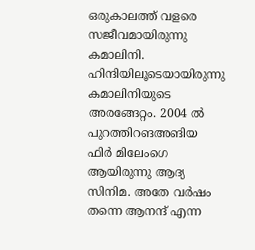ഒരുകാലത്ത് വളരെ സജീവമായിരുന്നു കമാലിനി. ഹിന്ദിയിലൂടെയായിരുന്നു കമാലിനിയുടെ അരങ്ങേറ്റം. 2004 ല്‍ പുറത്തിറങഅങിയ ഫിര്‍ മിലേംഗെ ആയിരുന്നു ആദ്യ സിനിമ. അതേ വര്‍ഷം തന്നെ ആനന്ദ് എന്ന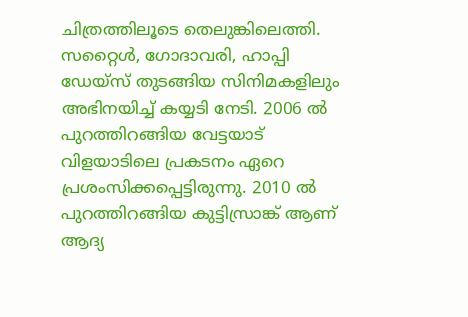ചിത്രത്തിലൂടെ തെലുങ്കിലെത്തി. സറ്റൈള്‍, ഗോദാവരി, ഹാപ്പി ഡേയ്‌സ് തുടങ്ങിയ സിനിമകളിലും അഭിനയിച്ച് കയ്യടി നേടി. 2006 ല്‍ പുറത്തിറങ്ങിയ വേട്ടയാട് വിളയാടിലെ പ്രകടനം ഏറെ പ്രശംസിക്കപ്പെട്ടിരുന്നു. 2010 ല്‍ പുറത്തിറങ്ങിയ കുട്ടിസ്രാങ്ക് ആണ് ആദ്യ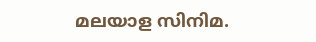മലയാള സിനിമ.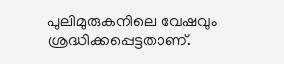പുലിമുരുകനിലെ വേഷവും ശ്രദ്ധിക്കപ്പെട്ടതാണ്.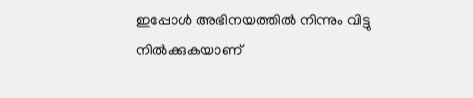ഇപ്പോള്‍ അഭിനയത്തില്‍ നിന്നും വിട്ടു നില്‍ക്കുകയാണ്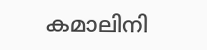കമാലിനി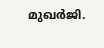മുഖര്‍ജി.